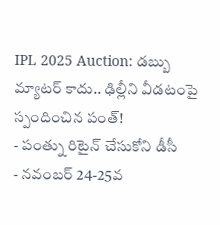IPL 2025 Auction: డబ్బు మ్యాటర్ కాదు.. ఢిల్లీని వీడటంపై స్పందించిన పంత్!
- పంత్ను రిటైన్ చేసుకోని డీసీ
- నవంబర్ 24-25వ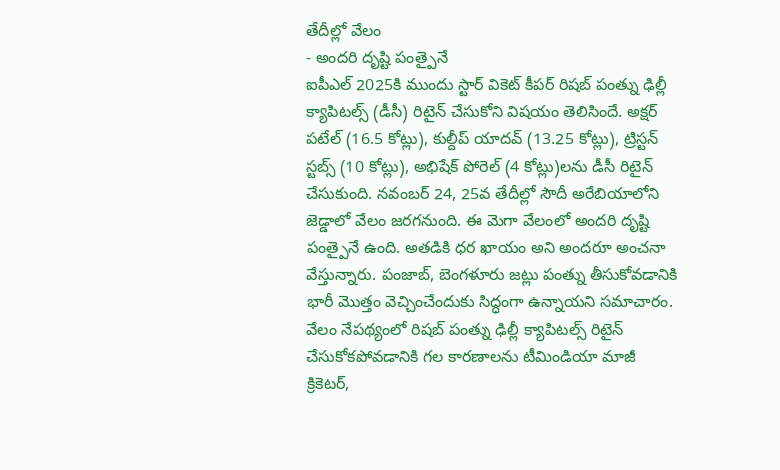తేదీల్లో వేలం
- అందరి దృష్టి పంత్పైనే
ఐపీఎల్ 2025కి ముందు స్టార్ వికెట్ కీపర్ రిషబ్ పంత్ను ఢిల్లీ క్యాపిటల్స్ (డీసీ) రిటైన్ చేసుకోని విషయం తెలిసిందే. అక్షర్ పటేల్ (16.5 కోట్లు), కుల్దీప్ యాదవ్ (13.25 కోట్లు), ట్రిస్టన్ స్టబ్స్ (10 కోట్లు), అభిషేక్ పోరెల్ (4 కోట్లు)లను డీసీ రిటైన్ చేసుకుంది. నవంబర్ 24, 25వ తేదీల్లో సౌదీ అరేబియాలోని జెడ్డాలో వేలం జరగనుంది. ఈ మెగా వేలంలో అందరి దృష్టి పంత్పైనే ఉంది. అతడికి ధర ఖాయం అని అందరూ అంచనా వేస్తున్నారు. పంజాబ్, బెంగళూరు జట్లు పంత్ను తీసుకోవడానికి భారీ మొత్తం వెచ్చించేందుకు సిద్ధంగా ఉన్నాయని సమాచారం.
వేలం నేపథ్యంలో రిషబ్ పంత్ను ఢిల్లీ క్యాపిటల్స్ రిటైన్ చేసుకోకపోవడానికి గల కారణాలను టీమిండియా మాజీ క్రికెటర్,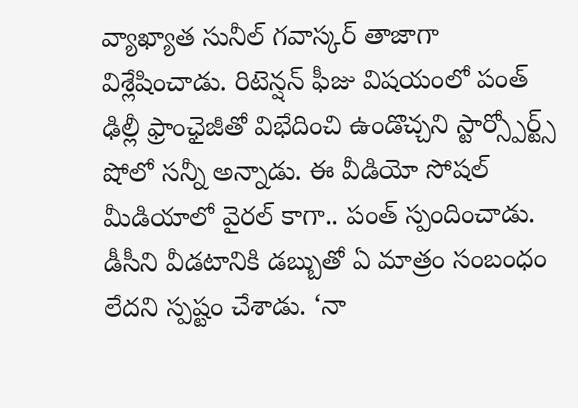వ్యాఖ్యాత సునీల్ గవాస్కర్ తాజాగా విశ్లేషించాడు. రిటెన్షన్ ఫీజు విషయంలో పంత్ ఢిల్లీ ఫ్రాంఛైజీతో విభేదించి ఉండొచ్చని స్టార్స్పోర్ట్స్ షోలో సన్నీ అన్నాడు. ఈ వీడియో సోషల్ మీడియాలో వైరల్ కాగా.. పంత్ స్పందించాడు. డీసీని వీడటానికి డబ్బుతో ఏ మాత్రం సంబంధం లేదని స్పష్టం చేశాడు. ‘నా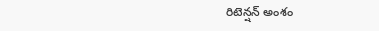రిటెన్షన్ అంశం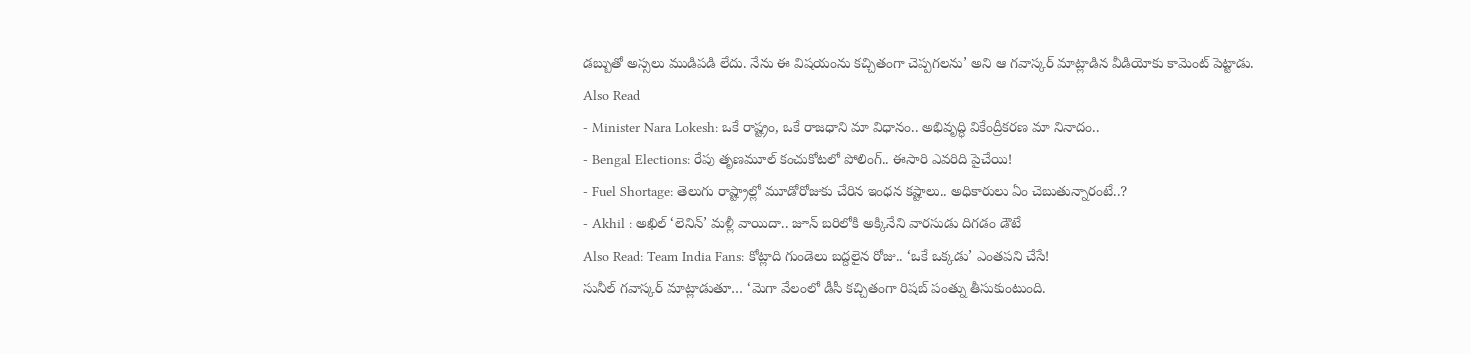డబ్బుతో అస్సలు ముడిపడి లేదు. నేను ఈ విషయంను కచ్చితంగా చెప్పగలను’ అని ఆ గవాస్కర్ మాట్లాడిన వీడియోకు కామెంట్ పెట్టాడు.
Also Read
- Minister Nara Lokesh: ఒకే రాష్ట్రం, ఒకే రాజధాని మా విధానం.. అభివృద్ధి వికేంద్రీకరణ మా నినాదం..
- Bengal Elections: రేపు తృణమూల్ కంచుకోటలో పోలింగ్.. ఈసారి ఎవరిది పైచేయి!
- Fuel Shortage: తెలుగు రాష్ట్రాల్లో మూడోరోజుకు చేరిన ఇంధన కష్టాలు.. అధికారులు ఏం చెబుతున్నారంటే..?
- Akhil : అఖిల్ ‘లెనిన్’ మళ్లీ వాయిదా.. జూన్ బరిలోకి అక్కినేని వారసుడు దిగడం డౌటే
Also Read: Team India Fans: కోట్లాది గుండెలు బద్దలైన రోజు.. ‘ఒకే ఒక్కడు’ ఎంతపని చేసే!
సునీల్ గవాస్కర్ మాట్లాడుతూ… ‘మెగా వేలంలో డీసీ కచ్చితంగా రిషబ్ పంత్ను తీసుకుంటుంది.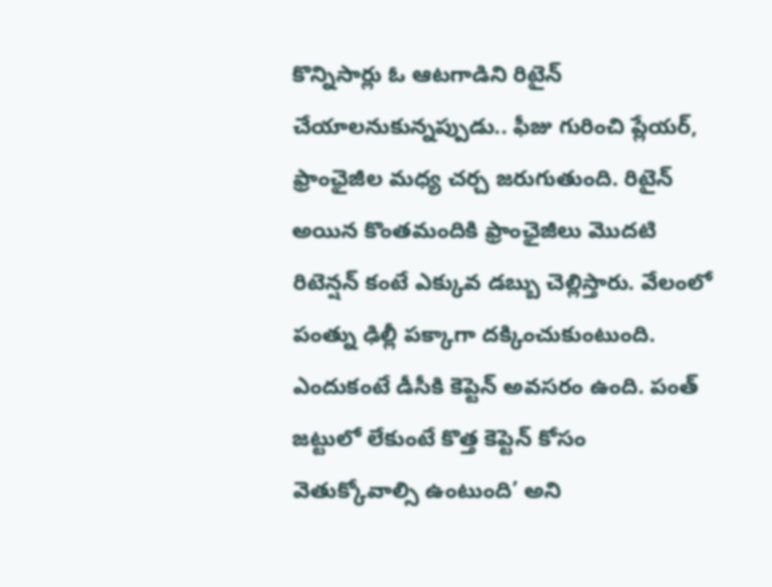కొన్నిసార్లు ఓ ఆటగాడిని రిటైన్ చేయాలనుకున్నప్పుడు.. ఫీజు గురించి ప్లేయర్, ఫ్రాంఛైజీల మధ్య చర్చ జరుగుతుంది. రిటైన్ అయిన కొంతమందికి ఫ్రాంఛైజీలు మొదటి రిటెన్షన్ కంటే ఎక్కువ డబ్బు చెల్లిస్తారు. వేలంలో పంత్ను ఢిల్లీ పక్కాగా దక్కించుకుంటుంది. ఎందుకంటే డీసీకి కెప్టెన్ అవసరం ఉంది. పంత్ జట్టులో లేకుంటే కొత్త కెప్టెన్ కోసం వెతుక్కోవాల్సి ఉంటుంది’ అని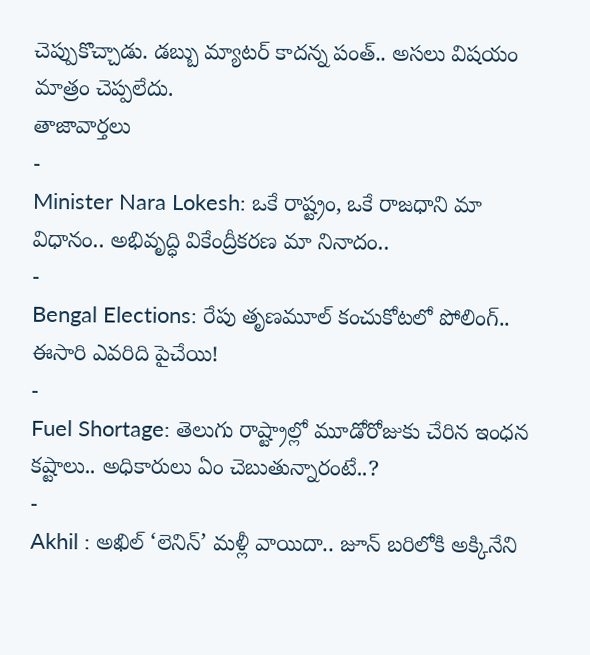చెప్పుకొచ్చాడు. డబ్బు మ్యాటర్ కాదన్న పంత్.. అసలు విషయం మాత్రం చెప్పలేదు.
తాజావార్తలు
-
Minister Nara Lokesh: ఒకే రాష్ట్రం, ఒకే రాజధాని మా విధానం.. అభివృద్ధి వికేంద్రీకరణ మా నినాదం..
-
Bengal Elections: రేపు తృణమూల్ కంచుకోటలో పోలింగ్.. ఈసారి ఎవరిది పైచేయి!
-
Fuel Shortage: తెలుగు రాష్ట్రాల్లో మూడోరోజుకు చేరిన ఇంధన కష్టాలు.. అధికారులు ఏం చెబుతున్నారంటే..?
-
Akhil : అఖిల్ ‘లెనిన్’ మళ్లీ వాయిదా.. జూన్ బరిలోకి అక్కినేని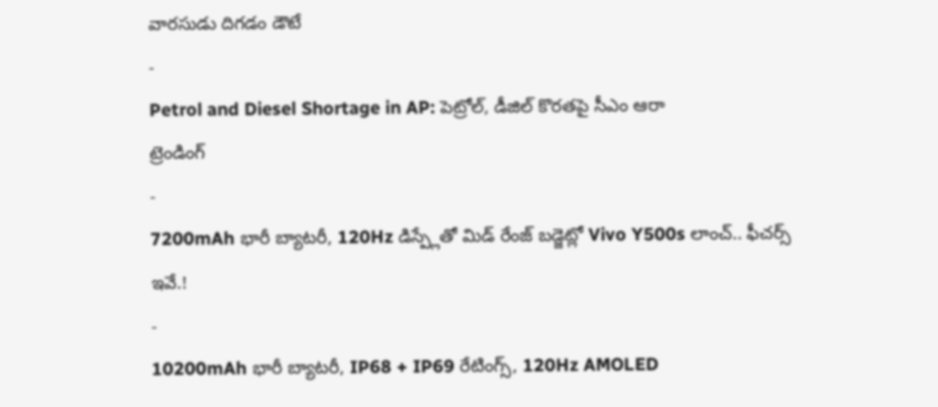వారసుడు దిగడం డౌటే
-
Petrol and Diesel Shortage in AP: పెట్రోల్, డీజిల్ కొరతపై సీఎం ఆరా
ట్రెండింగ్
-
7200mAh భారీ బ్యాటరీ, 120Hz డిస్ప్లేతో మిడ్ రేంజ్ బడ్జెట్లో Vivo Y500s లాంచ్.. ఫీచర్స్ ఇవే.!
-
10200mAh భారీ బ్యాటరీ, IP68 + IP69 రేటింగ్స్, 120Hz AMOLED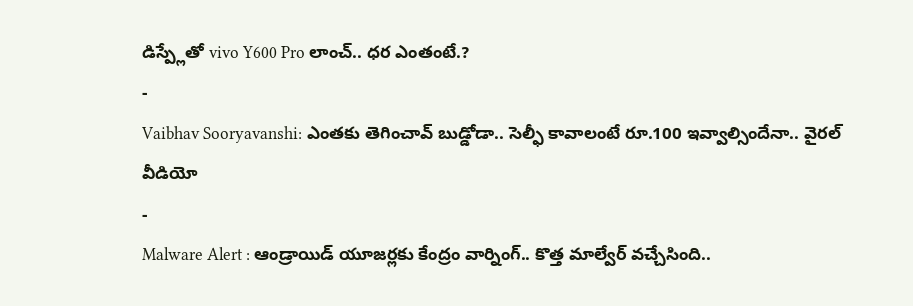డిస్ప్లేతో vivo Y600 Pro లాంచ్.. ధర ఎంతంటే.?
-
Vaibhav Sooryavanshi: ఎంతకు తెగించావ్ బుడ్డోడా.. సెల్ఫీ కావాలంటే రూ.100 ఇవ్వాల్సిందేనా.. వైరల్ వీడియో
-
Malware Alert : ఆండ్రాయిడ్ యూజర్లకు కేంద్రం వార్నింగ్.. కొత్త మాల్వేర్ వచ్చేసింది..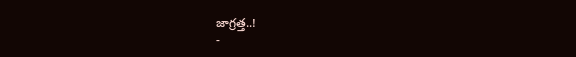జాగ్రత్త..!
-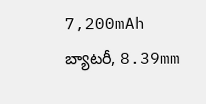7,200mAh బ్యాటరీ, 8.39mm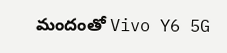మందంతో Vivo Y6 5G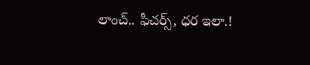లాంచ్.. ఫీచర్స్, ధర ఇలా.!